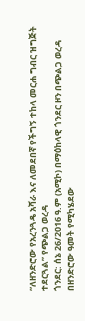“ለዘንድሮው የአረንጓዴ አሻራ እና ለመደበኛ የችግኝ ተከላ መርሐ ግብር ዝግጅት ተደርጓል” የጭልጋ ወረዳ
ጎንደር: ሰኔ 26/2016 ዓ.ም (አሚኮ) በማዕከላዊ ጎንደር ዞን በጭልጋ ወረዳ በዘንድሮው ዓመት የሚካሄደው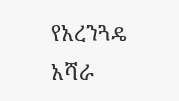የአረንጓዴ አሻራ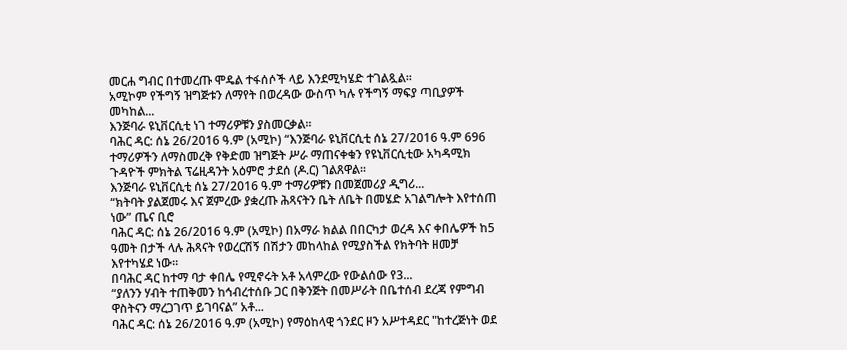መርሐ ግብር በተመረጡ ሞዴል ተፋሰሶች ላይ እንደሚካሄድ ተገልጿል።
አሚኮም የችግኝ ዝግጅቱን ለማየት በወረዳው ውስጥ ካሉ የችግኝ ማፍያ ጣቢያዎች መካከል...
እንጅባራ ዩኒቨርሲቲ ነገ ተማሪዎቹን ያስመርቃል፡፡
ባሕር ዳር: ሰኔ 26/2016 ዓ.ም (አሚኮ) “እንጅባራ ዩኒቨርሲቲ ሰኔ 27/2016 ዓ.ም 696 ተማሪዎችን ለማስመረቅ የቅድመ ዝግጅት ሥራ ማጠናቀቁን የዩኒቨርሲቲው አካዳሚክ ጉዳዮች ምክትል ፕሬዚዳንት አዕምሮ ታደሰ (ዶ.ር) ገልጸዋል፡፡
እንጅባራ ዩኒቨርሲቲ ሰኔ 27/2016 ዓ.ም ተማሪዎቹን በመጀመሪያ ዲግሪ...
“ክትባት ያልጀመሩ እና ጀምረው ያቋረጡ ሕጻናትን ቤት ለቤት በመሄድ አገልግሎት እየተሰጠ ነው” ጤና ቢሮ
ባሕር ዳር: ሰኔ 26/2016 ዓ.ም (አሚኮ) በአማራ ክልል በበርካታ ወረዳ እና ቀበሌዎች ከ5 ዓመት በታች ላሉ ሕጻናት የወረርሽኝ በሽታን መከላከል የሚያስችል የክትባት ዘመቻ እየተካሄደ ነው፡፡
በባሕር ዳር ከተማ ባታ ቀበሌ የሚኖሩት አቶ አላምረው የውልሰው የ3...
“ያለንን ሃብት ተጠቅመን ከኅብረተሰቡ ጋር በቅንጅት በመሥራት በቤተሰብ ደረጃ የምግብ ዋስትናን ማረጋገጥ ይገባናል” አቶ...
ባሕር ዳር: ሰኔ 26/2016 ዓ.ም (አሚኮ) የማዕከላዊ ጎንደር ዞን አሥተዳደር "ከተረጅነት ወደ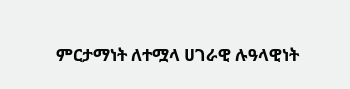ምርታማነት ለተሟላ ሀገራዊ ሉዓላዊነት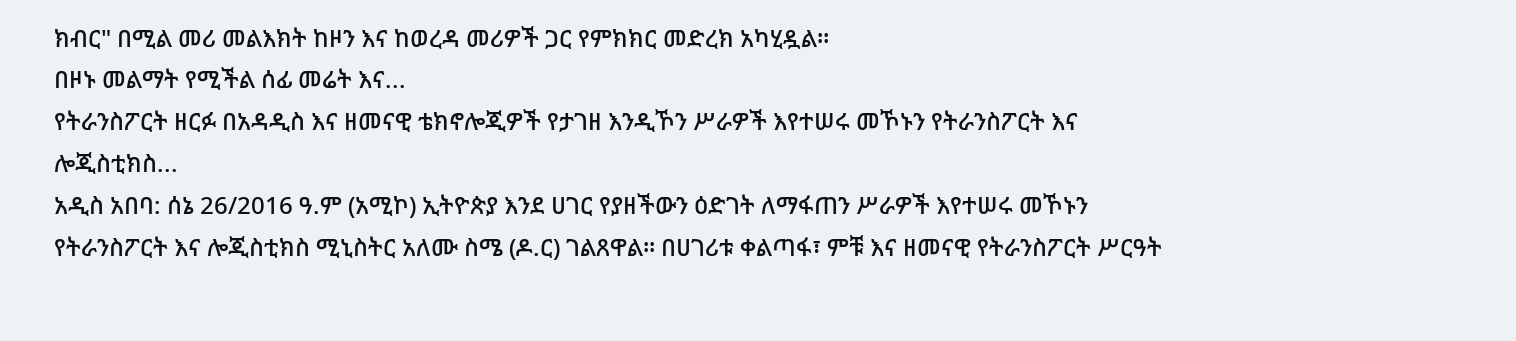ክብር" በሚል መሪ መልእክት ከዞን እና ከወረዳ መሪዎች ጋር የምክክር መድረክ አካሂዷል።
በዞኑ መልማት የሚችል ሰፊ መሬት እና...
የትራንስፖርት ዘርፉ በአዳዲስ እና ዘመናዊ ቴክኖሎጂዎች የታገዘ እንዲኾን ሥራዎች እየተሠሩ መኾኑን የትራንስፖርት እና ሎጂስቲክስ...
አዲስ አበባ: ሰኔ 26/2016 ዓ.ም (አሚኮ) ኢትዮጵያ እንደ ሀገር የያዘችውን ዕድገት ለማፋጠን ሥራዎች እየተሠሩ መኾኑን የትራንስፖርት እና ሎጂስቲክስ ሚኒስትር አለሙ ስሜ (ዶ.ር) ገልጸዋል፡፡ በሀገሪቱ ቀልጣፋ፣ ምቹ እና ዘመናዊ የትራንስፖርት ሥርዓት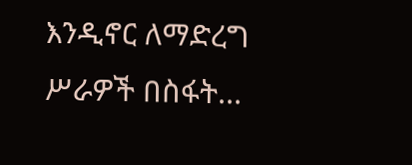እንዲኖር ለማድረግ ሥራዎች በስፋት...